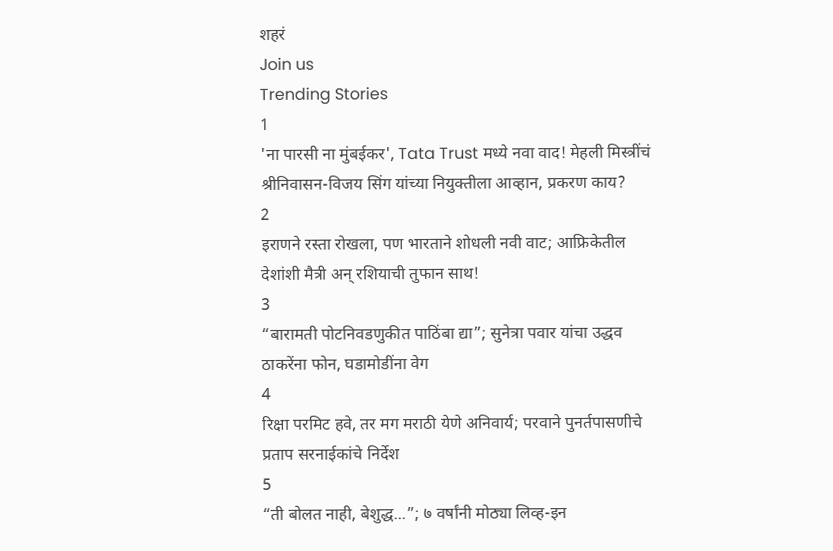शहरं
Join us
Trending Stories
1
'ना पारसी ना मुंबईकर', Tata Trust मध्ये नवा वाद! मेहली मिस्त्रींचं श्रीनिवासन-विजय सिंग यांच्या नियुक्तीला आव्हान, प्रकरण काय?
2
इराणने रस्ता रोखला, पण भारताने शोधली नवी वाट; आफ्रिकेतील देशांशी मैत्री अन् रशियाची तुफान साथ!
3
“बारामती पोटनिवडणुकीत पाठिंबा द्या”; सुनेत्रा पवार यांचा उद्धव ठाकरेंना फोन, घडामोडींना वेग
4
रिक्षा परमिट हवे, तर मग मराठी येणे अनिवार्य; परवाने पुनर्तपासणीचे प्रताप सरनाईकांचे निर्देश
5
“ती बोलत नाही, बेशुद्ध...”; ७ वर्षांनी मोठ्या लिव्ह-इन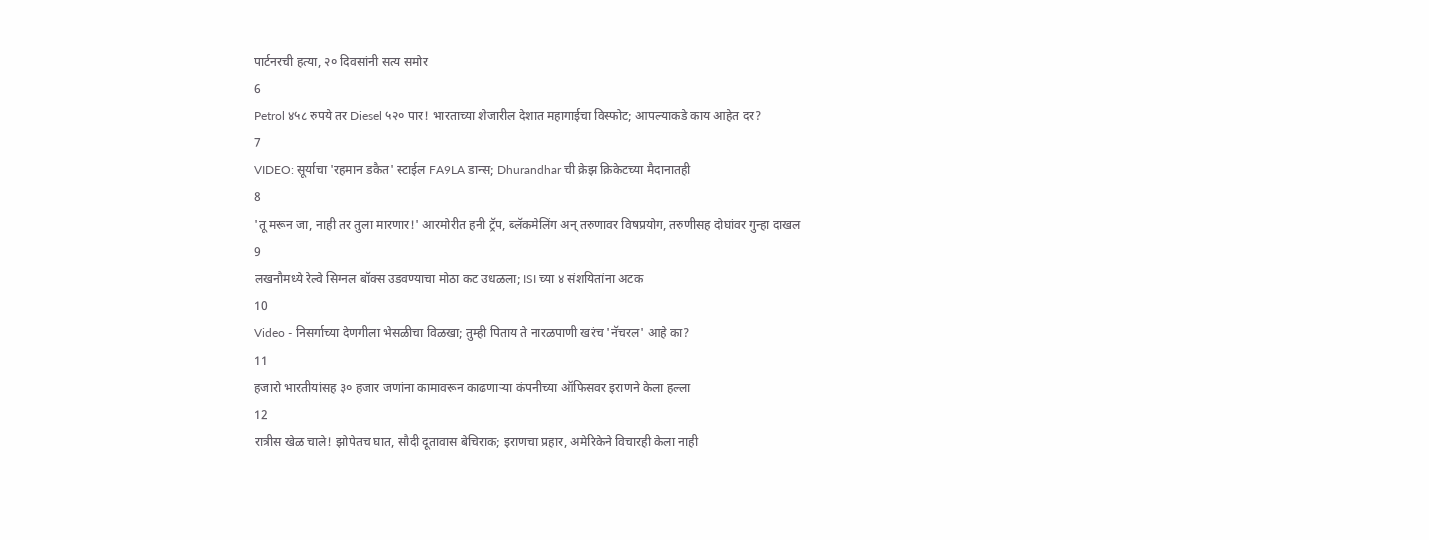पार्टनरची हत्या, २० दिवसांनी सत्य समोर
6
Petrol ४५८ रुपये तर Diesel ५२० पार! भारताच्या शेजारील देशात महागाईचा विस्फोट; आपल्याकडे काय आहेत दर?
7
VIDEO: सूर्याचा 'रहमान डकैत' स्टाईल FA9LA डान्स; Dhurandhar ची क्रेझ क्रिकेटच्या मैदानातही
8
'तू मरून जा, नाही तर तुला मारणार!' आरमोरीत हनी ट्रॅप, ब्लॅकमेलिंग अन् तरुणावर विषप्रयोग, तरुणीसह दोघांवर गुन्हा दाखल
9
लखनौमध्ये रेल्वे सिग्नल बॉक्स उडवण्याचा मोठा कट उधळला; ISI च्या ४ संशयितांना अटक
10
Video - निसर्गाच्या देणगीला भेसळीचा विळखा; तुम्ही पिताय ते नारळपाणी खरंच 'नॅचरल' आहे का?
11
हजारो भारतीयांसह ३० हजार जणांना कामावरून काढणाऱ्या कंपनीच्या ऑफिसवर इराणने केला हल्ला
12
रात्रीस खेळ चाले! झोपेतच घात, सौदी दूतावास बेचिराक; इराणचा प्रहार, अमेरिकेने विचारही केला नाही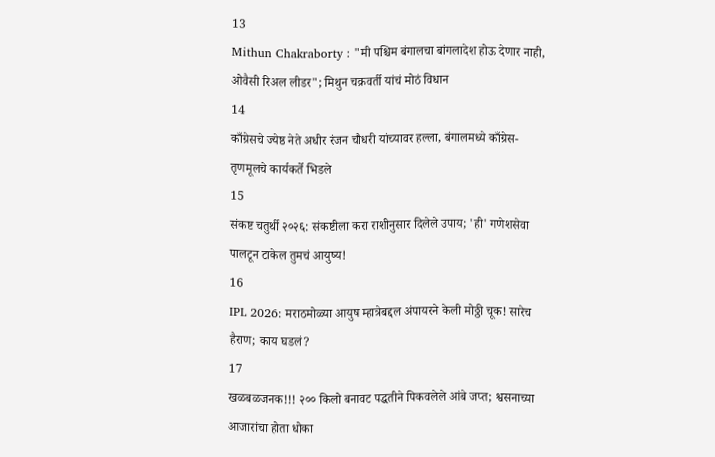13
Mithun Chakraborty : "मी पश्चिम बंगालचा बांगलादेश होऊ देणार नाही, ओवैसी रिअल लीडर"; मिथुन चक्रवर्ती यांचं मोठं विधान
14
काँग्रेसचे ज्येष्ठ नेते अधीर रंजन चौधरी यांच्यावर हल्ला, बंगालमध्ये काँग्रेस-तृणमूलचे कार्यकर्ते भिडले
15
संकष्ट चतुर्थी २०२६: संकष्टीला करा राशीनुसार दिलेले उपाय; 'ही' गणेशसेवा पालटून टाकेल तुमचं आयुष्य!
16
IPL 2026: मराठमोळ्या आयुष म्हात्रेबद्दल अंपायरने केली मोठ्ठी चूक! सारेच हैराण; काय घडलं?
17
खळबळजनक!!! २०० किलो बनावट पद्धतीने पिकवलेले आंबे जप्त; श्वसनाच्या आजारांचा होता धोका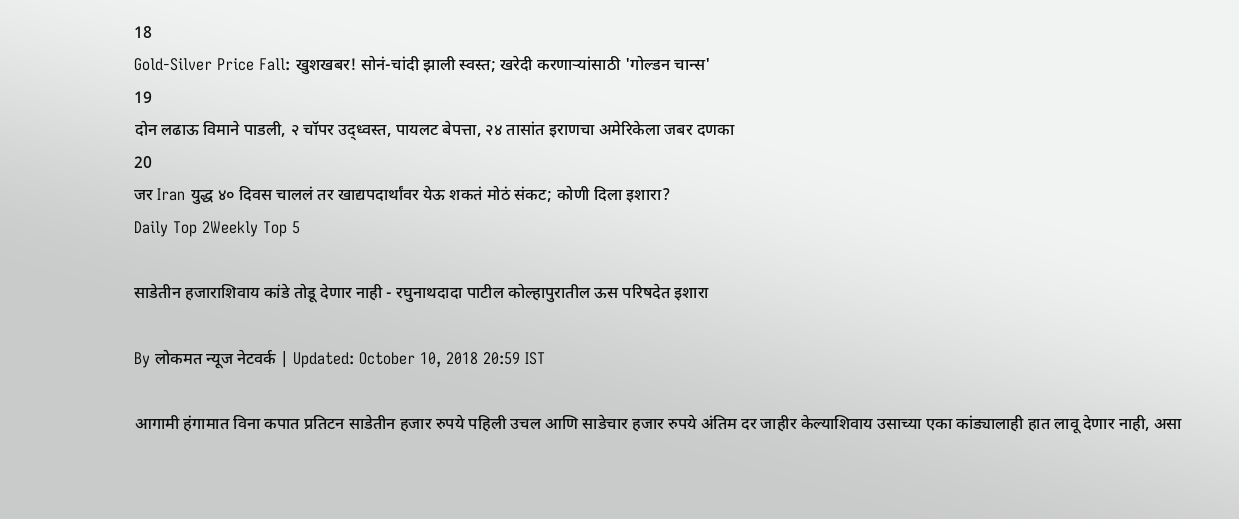18
Gold-Silver Price Fall: खुशखबर! सोनं-चांदी झाली स्वस्त; खरेदी करणाऱ्यांसाठी 'गोल्डन चान्स'
19
दोन लढाऊ विमाने पाडली, २ चॉपर उद्ध्वस्त, पायलट बेपत्ता, २४ तासांत इराणचा अमेरिकेला जबर दणका
20
जर Iran युद्ध ४० दिवस चाललं तर खाद्यपदार्थांवर येऊ शकतं मोठं संकट; कोणी दिला इशारा?
Daily Top 2Weekly Top 5

साडेतीन हजाराशिवाय कांडे तोडू देणार नाही - रघुनाथदादा पाटील कोल्हापुरातील ऊस परिषदेत इशारा

By लोकमत न्यूज नेटवर्क | Updated: October 10, 2018 20:59 IST

आगामी हंगामात विना कपात प्रतिटन साडेतीन हजार रुपये पहिली उचल आणि साडेचार हजार रुपये अंतिम दर जाहीर केल्याशिवाय उसाच्या एका कांड्यालाही हात लावू देणार नाही, असा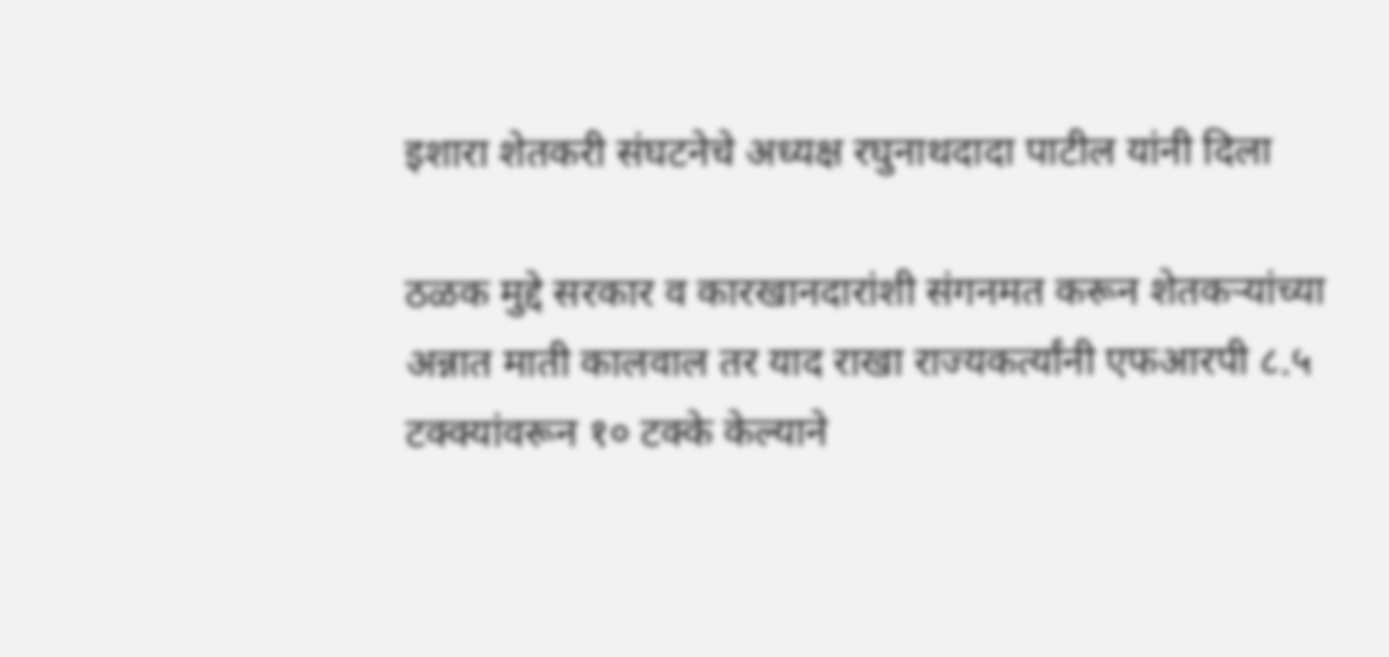इशारा शेतकरी संघटनेचे अध्यक्ष रघुनाथदादा पाटील यांनी दिला

ठळक मुद्दे सरकार व कारखानदारांशी संगनमत करून शेतकऱ्यांच्या अन्नात माती कालवाल तर याद राखा राज्यकर्त्यांनी एफआरपी ८.५ टक्क्यांवरून १० टक्के केल्याने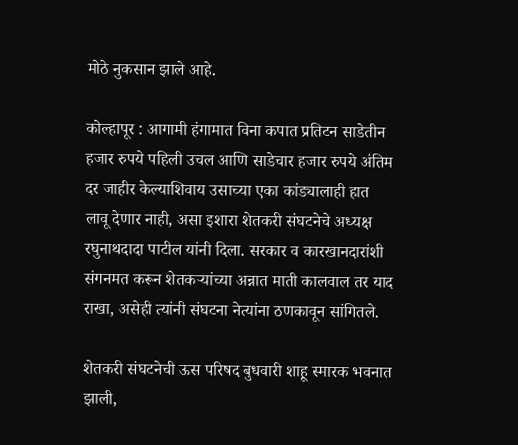मोठे नुकसान झाले आहे.

कोल्हापूर : आगामी हंगामात विना कपात प्रतिटन साडेतीन हजार रुपये पहिली उचल आणि साडेचार हजार रुपये अंतिम दर जाहीर केल्याशिवाय उसाच्या एका कांड्यालाही हात लावू देणार नाही, असा इशारा शेतकरी संघटनेचे अध्यक्ष रघुनाथदादा पाटील यांनी दिला. सरकार व कारखानदारांशी संगनमत करून शेतकऱ्यांच्या अन्नात माती कालवाल तर याद राखा, असेही त्यांनी संघटना नेत्यांना ठणकावून सांगितले.

शेतकरी संघटनेची ऊस परिषद बुधवारी शाहू स्मारक भवनात झाली,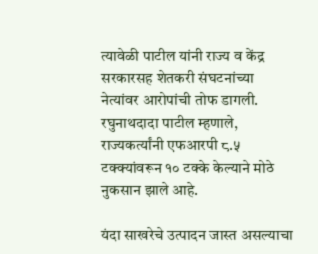त्यावेळी पाटील यांनी राज्य व केंद्र सरकारसह शेतकरी संघटनांच्या नेत्यांवर आरोपांची तोफ डागली. रघुनाथदादा पाटील म्हणाले, राज्यकर्त्यांनी एफआरपी ८.५ टक्क्यांवरून १० टक्के केल्याने मोठे नुकसान झाले आहे.

यंदा साखरेचे उत्पादन जास्त असल्याचा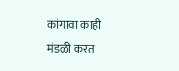कांगावा काही मंडळी करत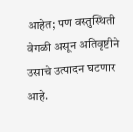आहेत; पण वस्तुस्थिती वेगळी असून अतिवृष्टीने उसाचे उत्पादन घटणार आहे.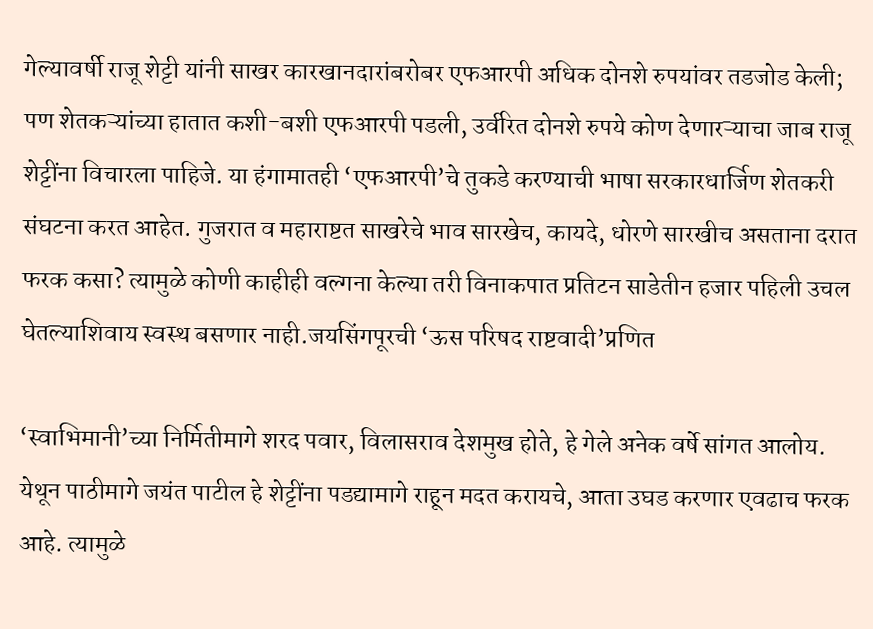गेल्यावर्षी राजू शेट्टी यांनी साखर कारखानदारांबरोबर एफआरपी अधिक दोनशे रुपयांवर तडजोड केली; पण शेतकऱ्यांच्या हातात कशी-बशी एफआरपी पडली, उर्वरित दोनशे रुपये कोण देणारऱ्याचा जाब राजू शेट्टींना विचारला पाहिजे. या हंगामातही ‘एफआरपी’चे तुकडे करण्याची भाषा सरकारधार्जिण शेतकरी संघटना करत आहेत. गुजरात व महाराष्टत साखरेचे भाव सारखेच, कायदे, धोरणे सारखीच असताना दरात फरक कसा? त्यामुळे कोणी काहीही वल्गना केल्या तरी विनाकपात प्रतिटन साडेतीन हजार पहिली उचल घेतल्याशिवाय स्वस्थ बसणार नाही.जयसिंगपूरची ‘ऊस परिषद राष्टवादी’प्रणित

‘स्वाभिमानी’च्या निर्मितीमागे शरद पवार, विलासराव देशमुख होते, हे गेले अनेक वर्षे सांगत आलोय. येथून पाठीमागे जयंत पाटील हे शेट्टींना पडद्यामागे राहून मदत करायचे, आता उघड करणार एवढाच फरक आहे. त्यामुळे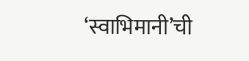‘स्वाभिमानी’ची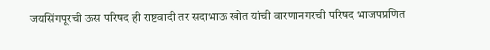जयसिंगपूरची ऊस परिषद ही राष्टवादी तर सदाभाऊ खोत यांची वारणानगरची परिषद भाजपप्रणित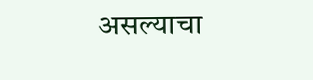असल्याचा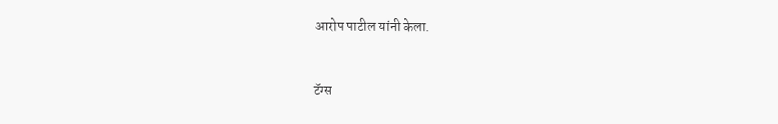आरोप पाटील यांनी केला.



टॅग्स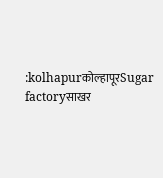:kolhapurकोल्हापूरSugar factoryसाखर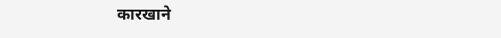कारखाने